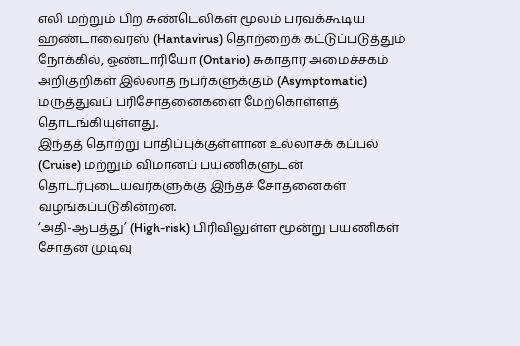எலி மற்றும் பிற சுண்டெலிகள் மூலம் பரவக்கூடிய ஹண்டாவைரஸ் (Hantavirus) தொற்றைக் கட்டுப்படுத்தும் நோக்கில், ஒண்டாரியோ (Ontario) சுகாதார அமைச்சகம் அறிகுறிகள் இல்லாத நபர்களுக்கும் (Asymptomatic) மருத்துவப் பரிசோதனைகளை மேற்கொள்ளத் தொடங்கியுள்ளது.
இந்தத் தொற்று பாதிப்புக்குள்ளான உல்லாசக் கப்பல் (Cruise) மற்றும் விமானப் பயணிகளுடன் தொடர்புடையவர்களுக்கு இந்தச் சோதனைகள் வழங்கப்படுகின்றன.
‘அதி-ஆபத்து’ (High-risk) பிரிவிலுள்ள மூன்று பயணிகள் சோதன முடிவு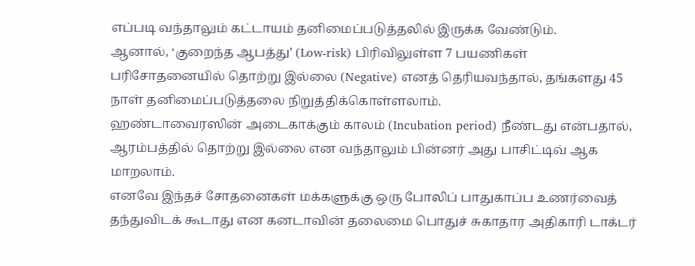எப்படி வந்தாலும் கட்டாயம் தனிமைப்படுத்தலில் இருக்க வேண்டும்.
ஆனால், ‘குறைந்த ஆபத்து’ (Low-risk) பிரிவிலுள்ள 7 பயணிகள் பரிசோதனையில் தொற்று இல்லை (Negative) எனத் தெரியவந்தால், தங்களது 45 நாள் தனிமைப்படுத்தலை நிறுத்திக்கொள்ளலாம்.
ஹண்டாவைரஸின் அடைகாக்கும் காலம் (Incubation period) நீண்டது என்பதால், ஆரம்பத்தில் தொற்று இல்லை என வந்தாலும் பின்னர் அது பாசிட்டிவ் ஆக மாறலாம்.
எனவே இந்தச் சோதனைகள் மக்களுக்கு ஒரு போலிப் பாதுகாப்ப உணர்வைத் தந்துவிடக் கூடாது என கனடாவின் தலைமை பொதுச் சுகாதார அதிகாரி டாக்டர்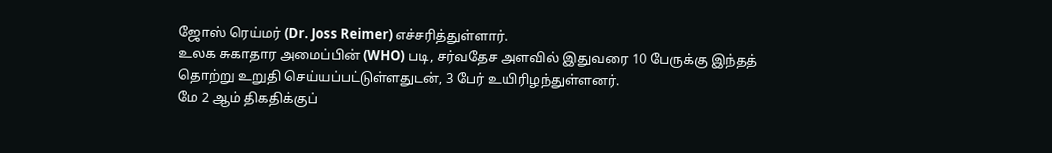ஜோஸ் ரெய்மர் (Dr. Joss Reimer) எச்சரித்துள்ளார்.
உலக சுகாதார அமைப்பின் (WHO) படி, சர்வதேச அளவில் இதுவரை 10 பேருக்கு இந்தத் தொற்று உறுதி செய்யப்பட்டுள்ளதுடன், 3 பேர் உயிரிழந்துள்ளனர்.
மே 2 ஆம் திகதிக்குப்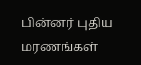பின்னர் புதிய மரணங்கள்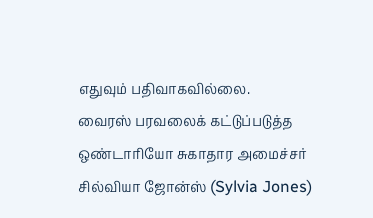எதுவும் பதிவாகவில்லை.
வைரஸ் பரவலைக் கட்டுப்படுத்த ஒண்டாரியோ சுகாதார அமைச்சர் சில்வியா ஜோன்ஸ் (Sylvia Jones)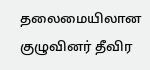தலைமையிலான குழுவினர் தீவிர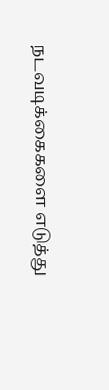நடவடிக்கைகளை எடுத்து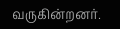வருகின்றனர்.